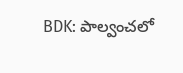BDK: పాల్వంచలో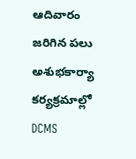ఆదివారం జరిగిన పలు అశుభకార్యా కర్యక్రమాల్లో DCMS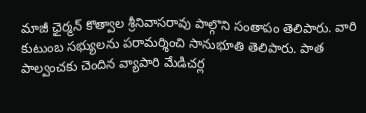మాజీ ఛైర్మన్ కొత్వాల శ్రీనివాసరావు పాల్గొని సంతాపం తెలిపారు. వారి కుటుంబ సభ్యులను పరామర్శించి సానుభూతి తెలిపారు. పాత పాల్వంచకు చెందిన వ్యాపారి మేడిచర్ల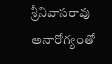శ్రీనివాసరావు అనారోగ్యంతో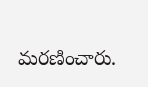మరణించారు.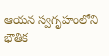ఆయన స్వగృహంలోని భౌతిక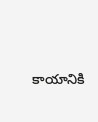కాయానికి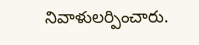నివాళులర్పించారు.